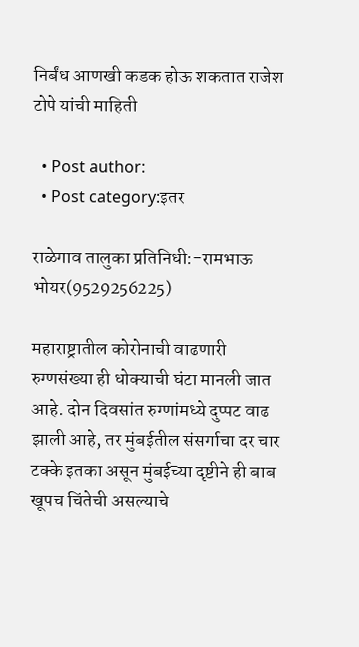निर्बंध आणखी कडक होऊ शकतात राजेश टोपे यांची माहिती

  • Post author:
  • Post category:इतर

राळेगाव तालुका प्रतिनिधी:-रामभाऊ भोयर(9529256225)

महाराष्ट्रातील कोरोनाची वाढणारी रुग्णसंख्या ही धोक्याची घंटा मानली जात आहे. दोन दिवसांत रुग्णांमध्ये दुप्पट वाढ झाली आहे, तर मुंबईतील संसर्गाचा दर चार टक्के इतका असून मुंबईच्या दृष्टीने ही बाब खूपच चिंतेची असल्याचे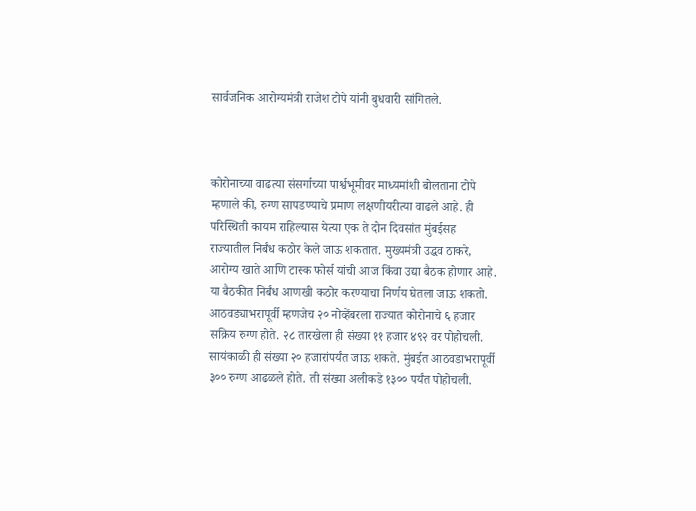सार्वजनिक आरोग्यमंत्री राजेश टोपे यांनी बुधवारी सांगितले.



कोरोनाच्या वाढत्या संसर्गाच्या पार्श्वभूमीवर माध्यमांशी बोलताना टोपे म्हणाले की, रुग्ण सापडण्याचे प्रमाण लक्षणीयरीत्या वाढले आहे. ही परिस्थिती कायम राहिल्यास येत्या एक ते दोन दिवसांत मुंबईसह राज्यातील निर्बंध कठोर केले जाऊ शकतात. मुख्यमंत्री उद्धव ठाकरे, आरोग्य खाते आणि टास्क फोर्स यांची आज किंवा उद्या बैठक होणार आहे. या बैठकीत निर्बंध आणखी कठोर करण्याचा निर्णय घेतला जाऊ शकतो. आठवड्याभरापूर्वी म्हणजेच २० नोव्हेंबरला राज्यात कोरोनाचे ६ हजार सक्रिय रुग्ण होते. २८ तारखेला ही संख्या ११ हजार ४९२ वर पोहोचली. सायंकाळी ही संख्या २० हजारांपर्यंत जाऊ शकते. मुंबईत आठवडाभरापूर्वी ३०० रुग्ण आढळले होते. ती संख्या अलीकडे १३०० पर्यंत पोहोचली.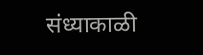संध्याकाळी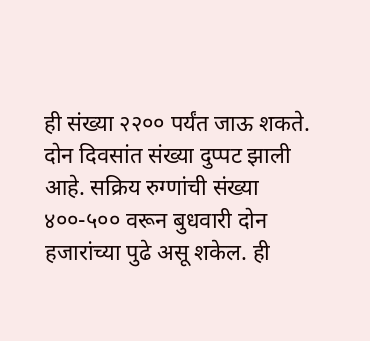ही संख्या २२०० पर्यंत जाऊ शकते. दोन दिवसांत संख्या दुप्पट झाली आहे. सक्रिय रुग्णांची संख्या ४००-५०० वरून बुधवारी दोन हजारांच्या पुढे असू शकेल. ही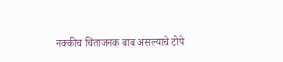नक्कीच चिंताजनक बाब असल्याचे टोपे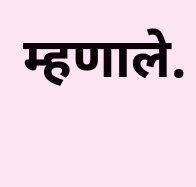म्हणाले.